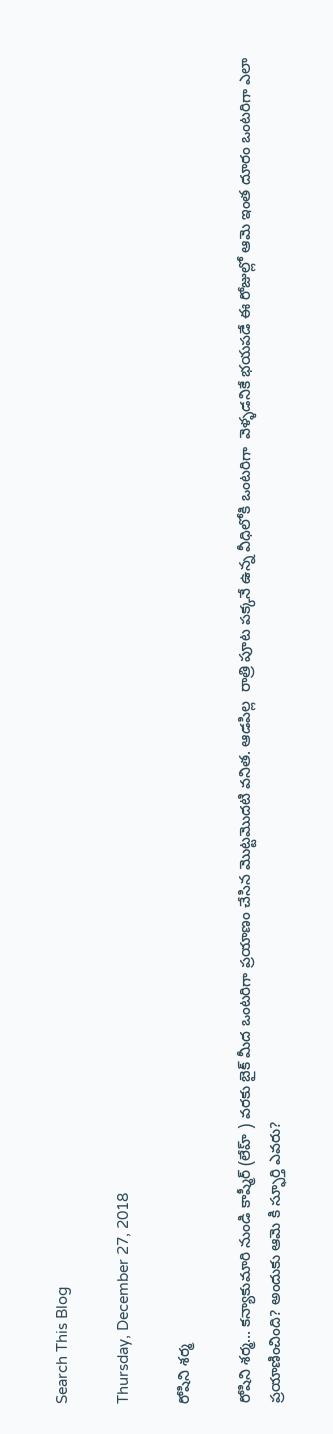Search This Blog

Thursday, December 27, 2018

రోషిని శర్మ

రోషిని శర్మ... కన్యాకుమారి నుండి కాష్మీర్ (లేహ్ ) వరకు బైక్ మీద ఒంటరిగా ప్రయాణం చేసిన మొట్టమొదటి వనిత. ఆడపిల్ల  రాత్రి పూట పక్కనే ఉన్న వీధిలోకి ఒంటరిగా  వెళ్ళడనికే భయపడే ఈ రోజుల్లో ఆమె ఇంత దూరం ఒంటరిగా ఎలా ప్రయాణించింది? అందుకు ఆమె కి స్ఫూర్తి ఎవరు?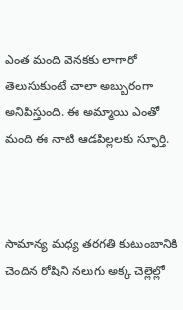ఎంత మంది వెనకకు లాగారో తెలుసుకుంటే చాలా అబ్బురంగా అనిపిస్తుంది. ఈ అమ్మాయి ఎంతో మంది ఈ నాటి ఆడపిల్లలకు స్ఫూర్తి.



సామాన్య మధ్య తరగతి కుటుంబానికి చెందిన రోషిని నలుగు అక్క చెల్లెల్లో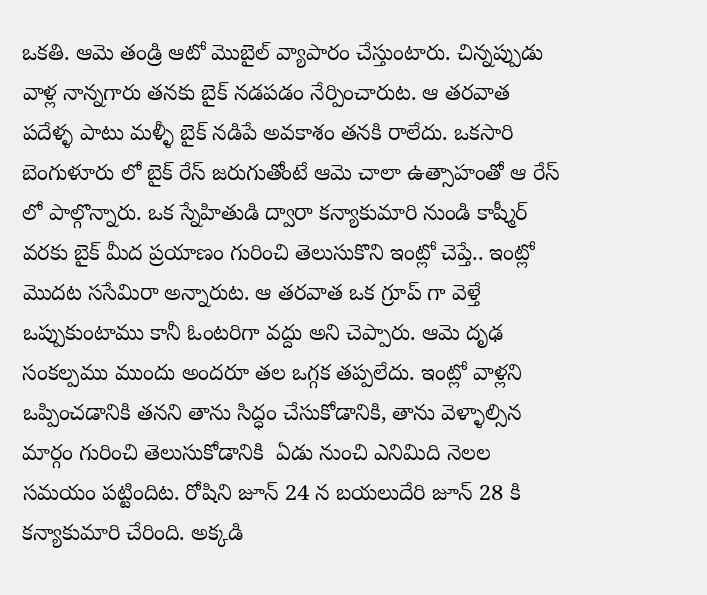ఒకతి. ఆమె తండ్రి ఆటో మొబైల్ వ్యాపారం చేస్తుంటారు. చిన్నప్పుడు వాళ్ల నాన్నగారు తనకు బైక్ నడపడం నేర్పించారుట. ఆ తరవాత పదేళ్ళ పాటు మళ్ళీ బైక్ నడిపే అవకాశం తనకి రాలేదు. ఒకసారి బెంగుళూరు లో బైక్ రేస్ జరుగుతోంటే ఆమె చాలా ఉత్సాహంతో ఆ రేస్ లో పాల్గొన్నారు. ఒక స్నేహితుడి ద్వారా కన్యాకుమారి నుండి కాష్మీర్ వరకు బైక్ మీద ప్రయాణం గురించి తెలుసుకొని ఇంట్లో చెప్తే.. ఇంట్లో మొదట ససేమిరా అన్నారుట. ఆ తరవాత ఒక గ్రూప్ గా వెళ్తే ఒప్పుకుంటాము కానీ ఓంటరిగా వద్దు అని చెప్పారు. ఆమె దృఢ సంకల్పము ముందు అందరూ తల ఒగ్గక తప్పలేదు. ఇంట్లో వాళ్లని ఒప్పించడానికి తనని తాను సిద్ధం చేసుకోడానికి, తాను వెళ్ళాల్సిన మార్గం గురించి తెలుసుకోడానికి  ఏడు నుంచి ఎనిమిది నెలల సమయం పట్టిందిట. రోషిని జూన్ 24 న బయలుదేరి జూన్ 28 కి కన్యాకుమారి చేరింది. అక్కడి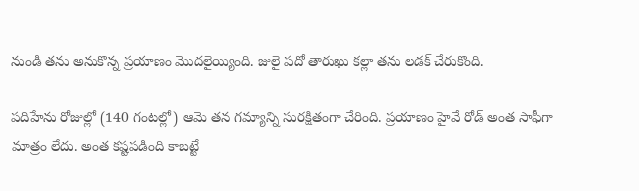నుండి తను అనుకొన్న ప్రయాణం మొదలైయ్యింది. జులై పదో తారుఖు కల్లా తను లడక్ చేరుకొంది.

పదిహేను రోజుల్లో (140 గంటల్లో) ఆమె తన గమ్యాన్ని సురక్షితంగా చేరింది. ప్రయాణం హైవే రోడ్ అంత సాఫీగా మాత్రం లేదు. అంత కష్టపడింది కాబట్టే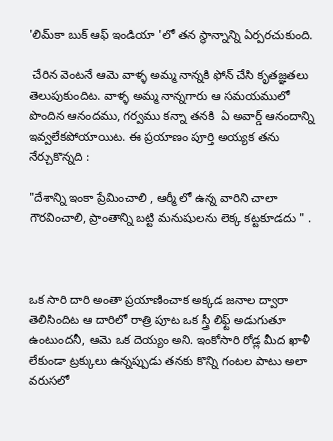'లిమ్‌కా బుక్ ఆఫ్ ఇండియా 'లో తన స్థాన్నాన్ని ఏర్పరచుకుంది.

 చేరిన వెంటనే ఆమె వాళ్ళ అమ్మ నాన్నకి ఫోన్ చేసి కృతజ్ఞతలు తెలుపుకుందిట. వాళ్ళ అమ్మ నాన్నగారు ఆ సమయములో పొందిన ఆనందము, గర్వము కన్నా తనకి  ఏ అవార్డ్ ఆనందాన్ని ఇవ్వలేకపోయాయిట. ఈ ప్రయాణం పూర్తి అయ్యక తను నేర్చుకొన్నది :

"దేశాన్ని ఇంకా ప్రేమించాలి , ఆర్మీ లో ఉన్న వారిని చాలా గౌరవించాలి, ప్రాంతాన్ని బట్టి మనుషులను లెక్క కట్టకూడదు " .



ఒక సారి దారి అంతా ప్రయాణించాక అక్కడ జనాల ద్వారా తెలిసిందిట ఆ దారిలో రాత్రి పూట ఒక స్త్రీ లిఫ్ట్ అడుగుతూ ఉంటుందనీ, ఆమె ఒక దెయ్యం అని. ఇంకోసారి రోడ్ల మీద ఖాళీ లేకుండా ట్రక్కులు ఉన్నప్పుడు తనకు కొన్ని గంటల పాటు అలా వరుసలో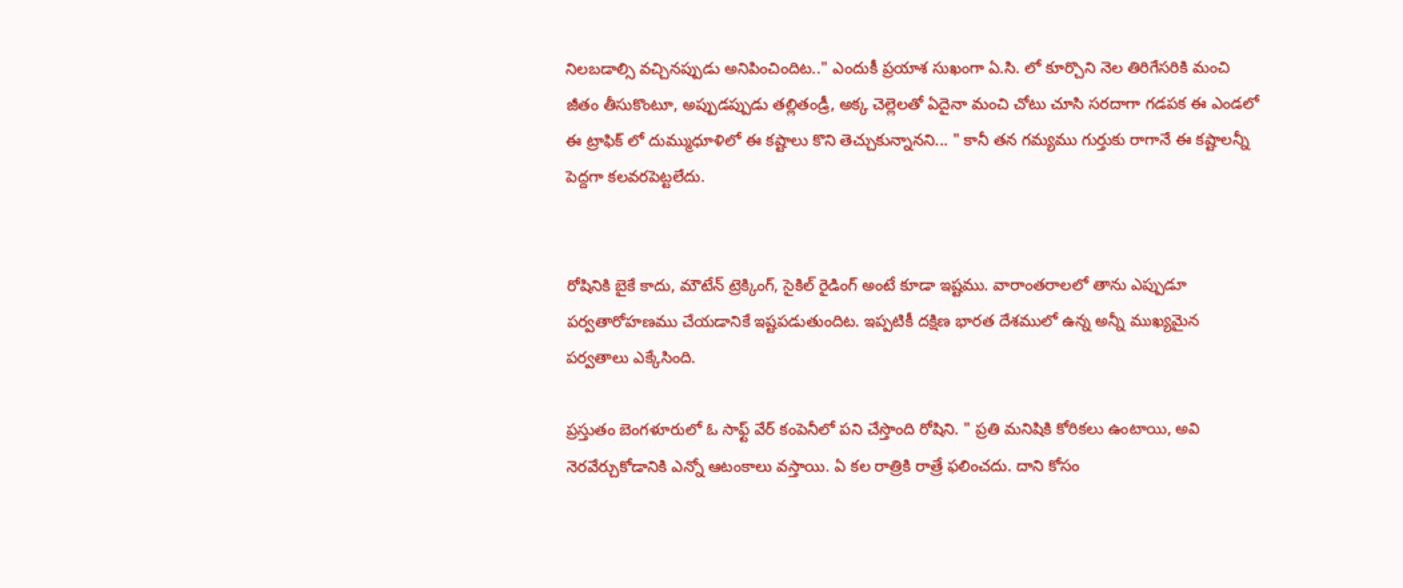నిలబడాల్సి వచ్చినప్పుడు అనిపించిందిట.." ఎందుకీ ప్రయాశ సుఖంగా ఏ.సి. లో కూర్చొని నెల తిరిగేసరికి మంచి జీతం తీసుకొంటూ, అప్పుడప్పుడు తల్లితండ్రీ, అక్క చెల్లెలతో ఏదైనా మంచి చోటు చూసి సరదాగా గడపక ఈ ఎండలో ఈ ట్రాఫిక్ లో దుమ్ముధూళిలో ఈ కష్టాలు కొని తెచ్చుకున్నానని... " కానీ తన గమ్యము గుర్తుకు రాగానే ఈ కష్టాలన్నీ పెద్దగా కలవరపెట్టలేదు.


రోషినికి బైకే కాదు, మౌటేన్ ట్రెక్కింగ్, సైకిల్ రైడింగ్ అంటే కూడా ఇష్టము. వారాంతరాలలో తాను ఎప్పుడూ పర్వతారోహణము చేయడానికే ఇష్టపడుతుందిట. ఇప్పటికీ దక్షిణ భారత దేశములో ఉన్న అన్నీ ముఖ్యమైన పర్వతాలు ఎక్కేసింది.

ప్రస్తుతం బెంగళూరులో ఓ సాఫ్ట్ వేర్ కంపెనీలో పని చేస్తొంది రోషిని. " ప్రతి మనిషికి కోరికలు ఉంటాయి, అవి నెరవేర్చుకోడానికి ఎన్నో ఆటంకాలు వస్తాయి. ఏ కల రాత్రికి రాత్రే ఫలించదు. దాని కోసం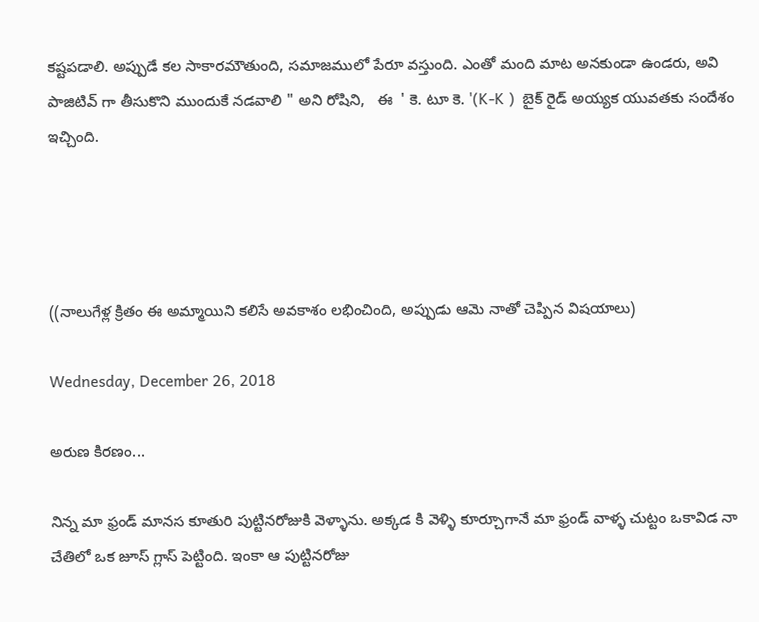కష్టపడాలి. అప్పుడే కల సాకారమౌతుంది, సమాజములో పేరూ వస్తుంది. ఎంతో మంది మాట అనకుండా ఉండరు, అవి పాజిటివ్ గా తీసుకొని ముందుకే నడవాలి " అని రోషిని,   ఈ  ' కె. టూ కె. '(K-K )  బైక్ రైడ్ అయ్యక యువతకు సందేశం ఇచ్చింది.




((నాలుగేళ్ల క్రితం ఈ అమ్మాయిని కలిసే అవకాశం లభించింది, అప్పుడు ఆమె నాతో చెప్పిన విషయాలు)

Wednesday, December 26, 2018

అరుణ కిరణం...

నిన్న మా ఫ్రండ్ మానస కూతురి పుట్టినరోజుకి వెళ్ళాను. అక్కడ కి వెళ్ళి కూర్చూగానే మా ఫ్రండ్ వాళ్ళ చుట్టం ఒకావిడ నా చేతిలో ఒక జూస్ గ్లాస్ పెట్టింది. ఇంకా ఆ పుట్టినరోజు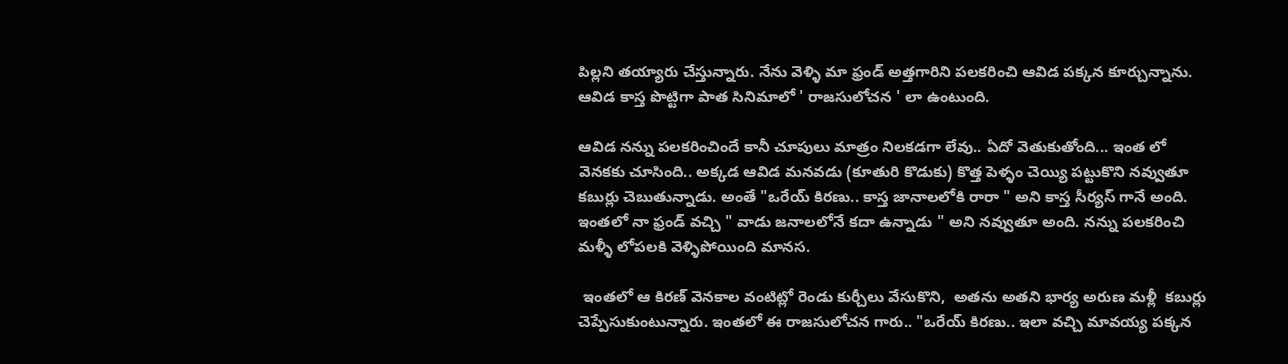పిల్లని తయ్యారు చేస్తున్నారు. నేను వెళ్ళి మా ఫ్రండ్ అత్తగారిని పలకరించి ఆవిడ పక్కన కూర్చున్నాను. ఆవిడ కాస్త పొట్టిగా పాత సినిమాలో ' రాజసులోచన ' లా ఉంటుంది.

ఆవిడ నన్ను పలకరించిందే కానీ చూపులు మాత్రం నిలకడగా లేవు.. ఏదో వెతుకుతోంది... ఇంత లో వెనకకు చూసింది.. అక్కడ ఆవిడ మనవడు (కూతురి కొడుకు) కొత్త పెళ్ళం చెయ్యి పట్టుకొని నవ్వుతూ కబుర్లు చెబుతున్నాడు. అంతే "ఒరేయ్ కిరణు.. కాస్త జానాలలోకి రారా " అని కాస్త సీర్యస్ గానే అంది. ఇంతలో నా ఫ్రండ్ వచ్చి " వాడు జనాలలోనే కదా ఉన్నాడు " అని నవ్వుతూ అంది. నన్ను పలకరించి మళ్ళీ లోపలకి వెళ్ళిపోయింది మానస.

 ఇంతలో ఆ కిరణ్ వెనకాల వంటిట్లో రెండు కుర్చీలు వేసుకొని,  అతను అతని భార్య అరుణ మళ్లీ  కబుర్లు చెప్పేసుకుంటున్నారు. ఇంతలో ఈ రాజసులోచన గారు.. "ఒరేయ్ కిరణు.. ఇలా వచ్చి మావయ్య పక్కన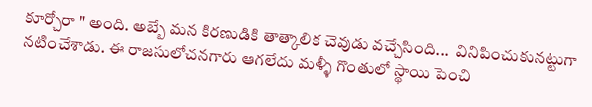కూర్చోరా " అంది. అబ్బే మన కిరణుడికి తాత్కాలిక చెవుడు వచ్చేసింది...  వినిపించుకునట్టుగా నటించేశాడు. ఈ రాజసులోచనగారు ఆగలేదు మళ్ళీ గొంతులో స్థాయి పెంచి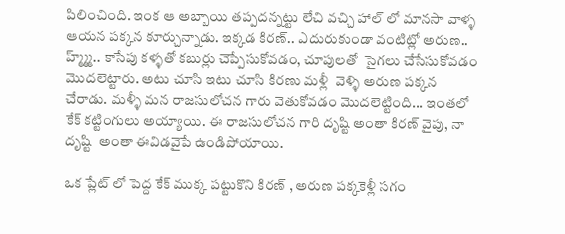పిలించింది. ఇంక ఆ అబ్బాయి తప్పదన్నట్టు లేచి వచ్చి హాల్ లో మానసా వాళ్ళ ఆయన పక్కన కూర్చున్నాడు. ఇక్కడ కిరణ్.. ఎదురుకుండా వంటిట్లో అరుణ.. హ్మ్మ్మ్.. కాసేపు కళ్ళతో కబుర్లు చెప్పేసుకోవడం, చూపులతో  సైగలు చేసేసుకోవడం మొదలెట్టారు. అటు చూసి ఇటు చూసి కిరణు మళ్లీ  వెళ్ళి అరుణ పక్కన చేరాడు. మళ్ళీ మన రాజసులోచన గారు వెతుకోవడం మొదలెట్టింది... ఇంతలో కేక్ కట్టింగులు అయ్యాయి. ఈ రాజసులోచన గారి దృష్టి అంతా కిరణ్ వైపు, నా దృష్టి  అంతా ఈవిడవైపే ఉండిపోయాయి.

ఒక ప్లేట్ లో పెద్ద కేక్ ముక్క పట్టుకొని కిరణ్ , అరుణ పక్కకెళ్లీ సగం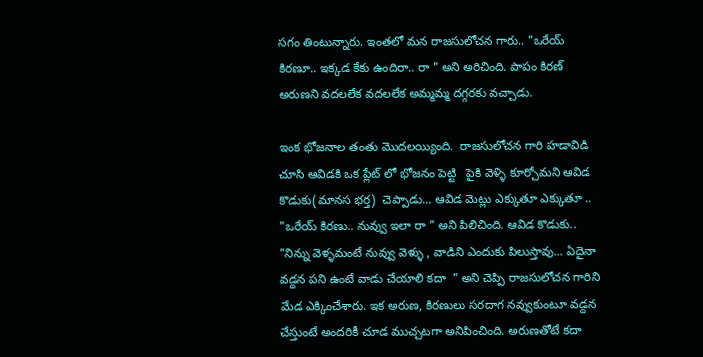సగం తింటున్నారు. ఇంతలో మన రాజసులోచన గారు.. "ఒరేయ్ కిరణూ.. ఇక్కడ కేకు ఉందిరా.. రా " అని అరిచింది. పాపం కిరణ్ అరుణని వదలలేక వదలలేక అమ్మమ్మ దగ్గరకు వచ్చాడు.

ఇంక భోజనాల తంతు మొదలయ్యింది.  రాజసులోచన గారి హడావిడి చూసి ఆవిడకి ఒక ప్లేట్ లో భోజనం పెట్టి   పైకి వెళ్ళి కూర్చోమని ఆవిడ కొడుకు(మానస భర్త)  చెప్పాడు... ఆవిడ మెట్లు ఎక్కుతూ ఎక్కుతూ .. "ఒరేయ్ కిరణు.. నువ్వు ఇలా రా " అని పిలిచింది. ఆవిడ కొడుకు.. "నిన్ను వెళ్ళమంటే నువ్వు వెళ్ళు , వాడిని ఎందుకు పిలుస్తావు... ఏదైనా వడ్దన పని ఉంటే వాడు చేయాలి కదా  " అని చెప్పి రాజసులోచన గారిని మేడ ఎక్కించేశారు. ఇక అరుణ, కిరణులు సరదాగ నవ్వుకుంటూ వడ్దన చేస్తుంటే అందరికీ చూడ ముచ్చటగా అనిపించింది. అరుణతోటే కదా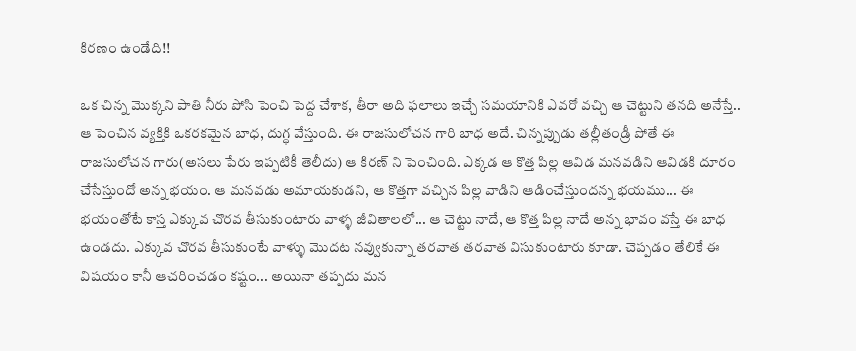కిరణం ఉండేది!!

ఒక చిన్న మొక్కని పాతి నీరు పోసి పెంచి పెద్ద చేశాక, తీరా అది ఫలాలు ఇచ్చే సమయానికి ఎవరో వచ్చి ఆ చెట్టుని తనది అనేస్తే.. ఆ పెంచిన వ్యక్తికి ఒకరకమైన బాధ, దుగ్ధ వేస్తుంది. ఈ రాజసులోచన గారి బాధ అదే. చిన్నప్పుడు తల్లీతండ్రీ పోతే ఈ రాజసులోచన గారు(అసలు పేరు ఇప్పటికీ తెలీదు) ఆ కిరణ్ ని పెంచింది. ఎక్కడ ఆ కొత్త పిల్ల ఆవిడ మనవడిని ఆవిడకి దూరం చేసేస్తుందో అన్న భయం. ఆ మనవడు అమాయకుడని, ఆ కొత్తగా వచ్చిన పిల్ల వాడిని ఆడించేస్తుందన్న భయము... ఈ భయంతోటే కాస్త ఎక్కువ చొరవ తీసుకుంటారు వాళ్ళ జీవితాలలో... ఆ చెట్టు నాదే, ఆ కొత్త పిల్ల నాదే అన్న భావం వస్తే ఈ బాధ ఉండదు. ఎక్కువ చొరవ తీసుకుంటే వాళ్ళు మొదట నవ్వుకున్నా తరవాత తరవాత విసుకుంటారు కూడా. చెప్పడం తేలికే ఈ విషయం కానీ ఆచరించడం కష్టం... అయినా తప్పదు మన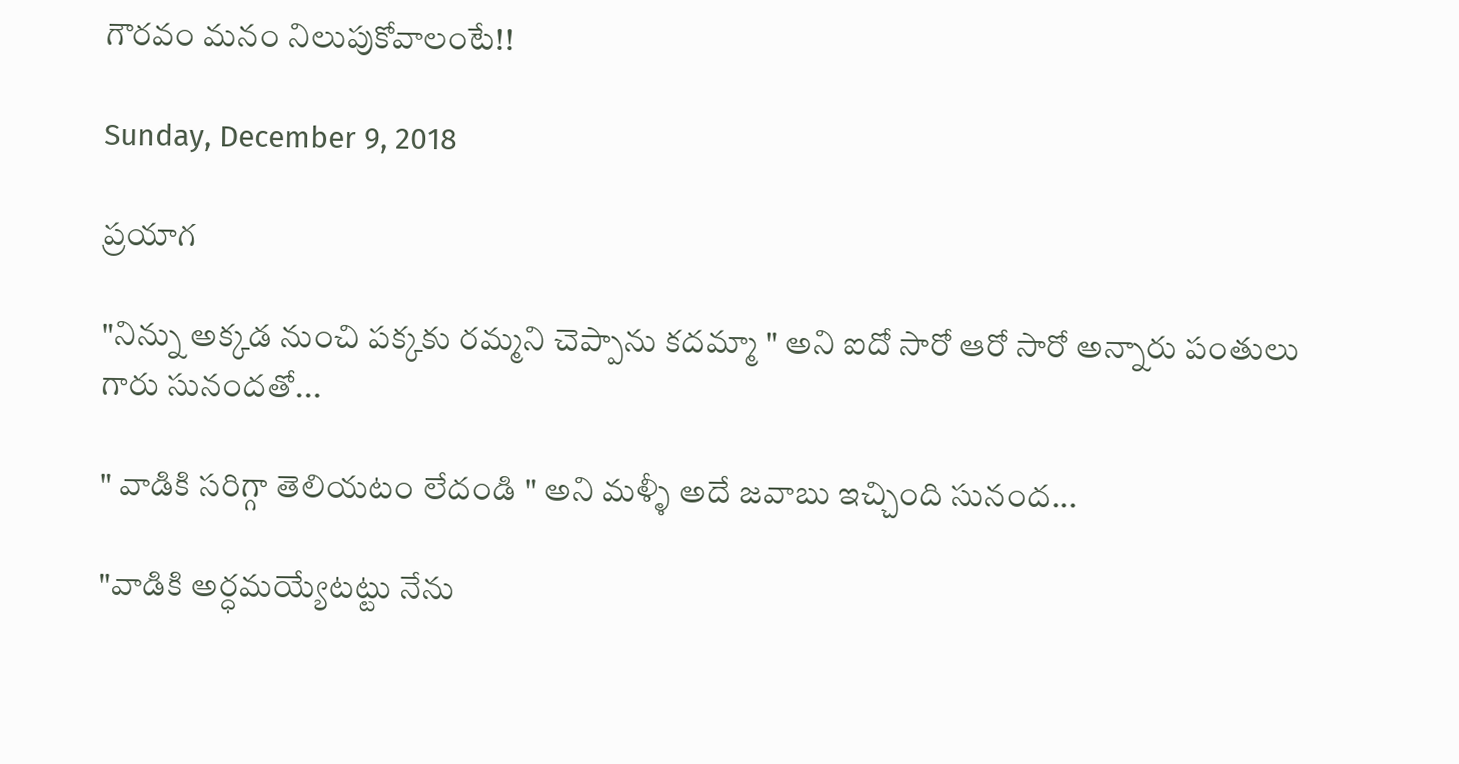గౌరవం మనం నిలుపుకోవాలంటే!!

Sunday, December 9, 2018

ప్రయాగ

"నిన్ను అక్కడ నుంచి పక్కకు రమ్మని చెప్పాను కదమ్మా " అని ఐదో సారో ఆరో సారో అన్నారు పంతులు గారు సునందతో...

" వాడికి సరిగ్గా తెలియటం లేదండి " అని మళ్ళీ అదే జవాబు ఇచ్చింది సునంద...

"వాడికి అర్ధమయ్యేటట్టు నేను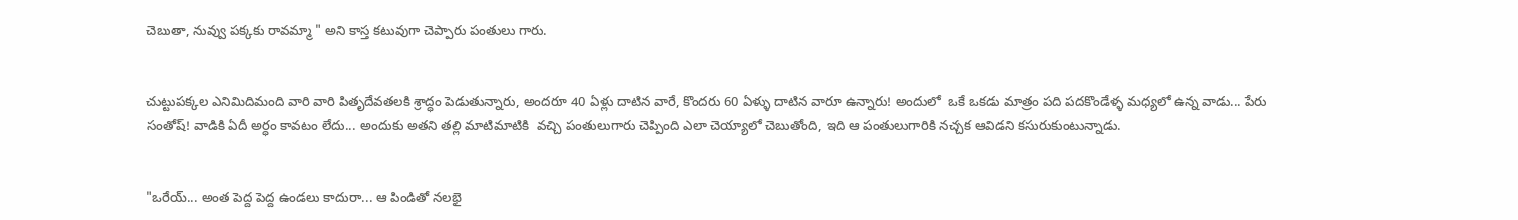చెబుతా, నువ్వు పక్కకు రావమ్మా " అని కాస్త కటువుగా చెప్పారు పంతులు గారు.


చుట్టుపక్కల ఎనిమిదిమంది వారి వారి పితృదేవతలకి శ్రాద్ధం పెడుతున్నారు, అందరూ 40 ఏళ్లు దాటిన వారే, కొందరు 60 ఏళ్ళు దాటిన వారూ ఉన్నారు! అందులో  ఒకే ఒకడు మాత్రం పది పదకొండేళ్ళ మధ్యలో ఉన్న వాడు... పేరు సంతోష్! వాడికి ఏదీ అర్ధం కావటం లేదు... అందుకు అతని తల్లి మాటిమాటికి  వచ్చి పంతులుగారు చెప్పింది ఎలా చెయ్యాలో చెబుతోంది, ఇది ఆ పంతులుగారికి నచ్చక ఆవిడని కసురుకుంటున్నాడు.


"ఒరేయ్... అంత పెద్ద పెద్ద ఉండలు కాదురా... ఆ పిండితో నలభై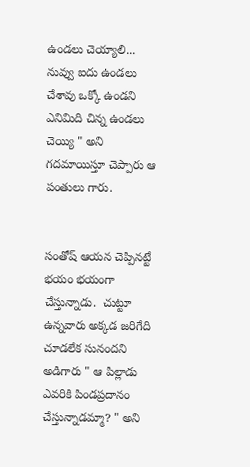ఉండలు చెయ్యాలి... నువ్వు ఐదు ఉండలు చేశావు ఒక్కో ఉండని ఎనిమిది చిన్న ఉండలు చెయ్యి " అని గదమాయిస్తూ చెప్పారు ఆ పంతులు గారు.


సంతోష్ ఆయన చెప్పినట్టే భయం భయంగా చేస్తున్నాడు.  చుట్టూ ఉన్నవారు అక్కడ జరిగేది చూడలేక సునందని అడిగారు " ఆ పిల్లాడు ఎవరికి పిండప్రదానం చేస్తున్నాడమ్మా? " అని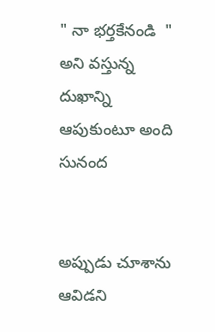" నా భర్తకేనండి  " అని వస్తున్న దుఖాన్ని ఆపుకుంటూ అంది సునంద


అప్పుడు చూశాను ఆవిడని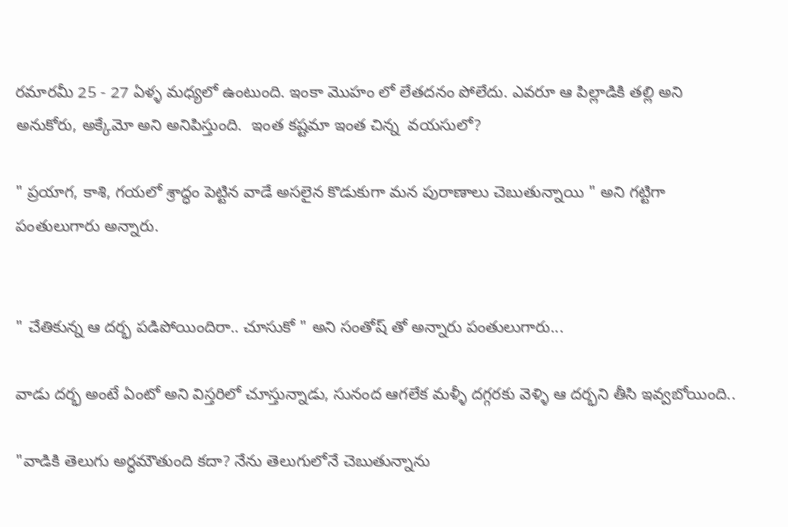రమారమీ 25 - 27 ఏళ్ళ మధ్యలో ఉంటుంది. ఇంకా మొహం లో లేతదనం పోలేదు. ఎవరూ ఆ పిల్లాడికి తల్లి అని అనుకోరు, అక్కేమో అని అనిపిస్తుంది.  ఇంత కష్టమా ఇంత చిన్న  వయసులో?

" ప్రయాగ, కాశి, గయలో శ్రాద్ధం పెట్టిన వాడే అసలైన కొడుకుగా మన పురాణాలు చెబుతున్నాయి " అని గట్టిగా పంతులుగారు అన్నారు.


" చేతికున్న ఆ దర్భ పడిపోయిందిరా.. చూసుకో " అని సంతోష్ తో అన్నారు పంతులుగారు...

వాడు దర్భ అంటే ఏంటో అని విస్తరిలో చూస్తున్నాడు, సునంద ఆగలేక మళ్ళీ దగ్గరకు వెళ్ళి ఆ దర్భని తీసి ఇవ్వబోయింది..

"వాడికి తెలుగు అర్ధమౌతుంది కదా? నేను తెలుగులోనే చెబుతున్నాను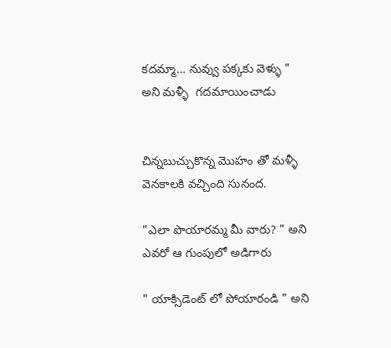కదమ్మా... నువ్వు పక్కకు వెళ్ళు " అని మళ్ళీ  గదమాయించాడు


చిన్నబుచ్చుకొన్న మొహం తో మళ్ళీ వెనకాలకి వచ్చింది సునంద.

"ఎలా పొయారమ్మ మీ వారు? " అని ఎవరో ఆ గుంపులో అడిగారు

" యాక్సిడెంట్ లో పోయారండి " అని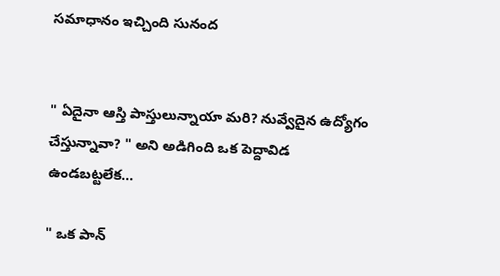సమాధానం ఇచ్చింది సునంద


" ఏదైనా ఆస్తి పాస్తులున్నాయా మరి? నువ్వేదైన ఉద్యోగం చేస్తున్నావా? " అని అడిగింది ఒక పెద్దావిడ ఉండబట్టలేక...

" ఒక పాన్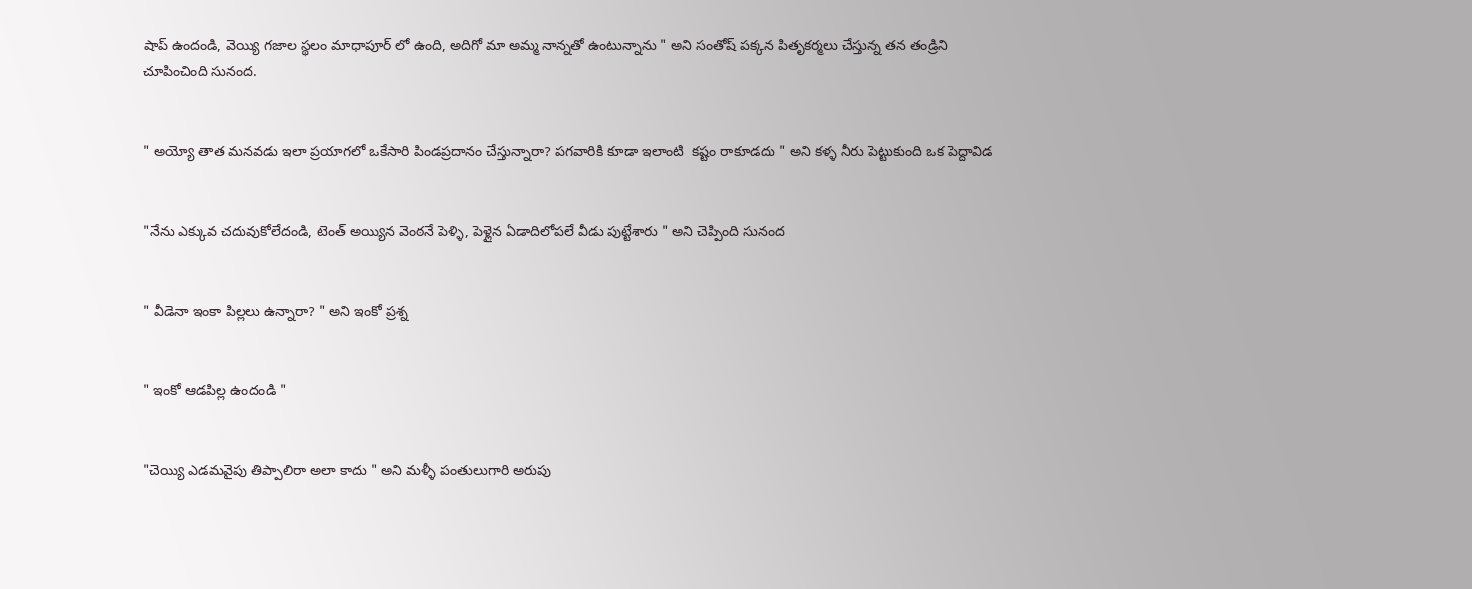షాప్ ఉందండి, వెయ్యి గజాల స్థలం మాధాపూర్ లో ఉంది, అదిగో మా అమ్మ నాన్నతో ఉంటున్నాను " అని సంతోష్ పక్కన పితృకర్మలు చేస్తున్న తన తండ్రిని చూపించింది సునంద.


" అయ్యో తాత మనవడు ఇలా ప్రయాగలో ఒకేసారి పిండప్రదానం చేస్తున్నారా? పగవారికి కూడా ఇలాంటి  కష్టం రాకూడదు " అని కళ్ళ నీరు పెట్టుకుంది ఒక పెద్దావిడ


"నేను ఎక్కువ చదువుకోలేదండి, టెంత్ అయ్యిన వెంఠనే పెళ్ళి, పెళ్లైన ఏడాదిలోపలే వీడు పుట్టేశారు " అని చెప్పింది సునంద


" వీడెనా ఇంకా పిల్లలు ఉన్నారా? " అని ఇంకో ప్రశ్న


" ఇంకో ఆడపిల్ల ఉందండి "


"చెయ్యి ఎడమవైపు తిప్పాలిరా అలా కాదు " అని మళ్ళీ పంతులుగారి అరుపు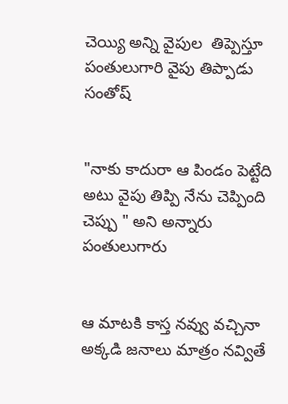చెయ్యి అన్ని వైపుల  తిప్పెస్తూ పంతులుగారి వైపు తిప్పాడు  సంతోష్


"నాకు కాదురా ఆ పిండం పెట్టేది అటు వైపు తిప్పి నేను చెప్పింది చెప్పు " అని అన్నారు  పంతులుగారు


ఆ మాటకి కాస్త నవ్వు వచ్చినా అక్కడి జనాలు మాత్రం నవ్వితే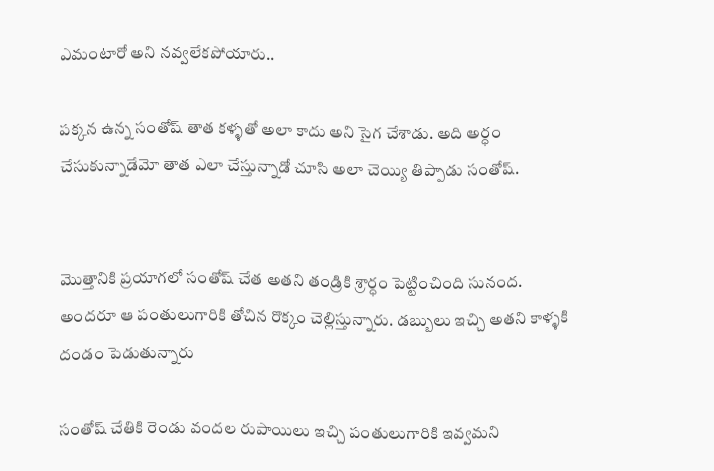ఎమంటారో అని నవ్వలేకపోయారు..

పక్కన ఉన్న సంతోష్ తాత కళ్ళతో అలా కాదు అని సైగ చేశాడు. అది అర్ధం చేసుకున్నాడేమో తాత ఎలా చేస్తున్నాడో చూసి అలా చెయ్యి తిప్పాడు సంతోష్.


మొత్తానికి ప్రయాగలో సంతోష్ చేత అతని తండ్రికి శ్రార్ధం పెట్టించింది సునంద. అందరూ ఆ పంతులుగారికి తోచిన రొక్కం చెల్లిస్తున్నారు. డబ్బులు ఇచ్చి అతని కాళ్ళకి దండం పెడుతున్నారు

సంతోష్ చేతికి రెండు వందల రుపాయిలు ఇచ్చి పంతులుగారికి ఇవ్వమని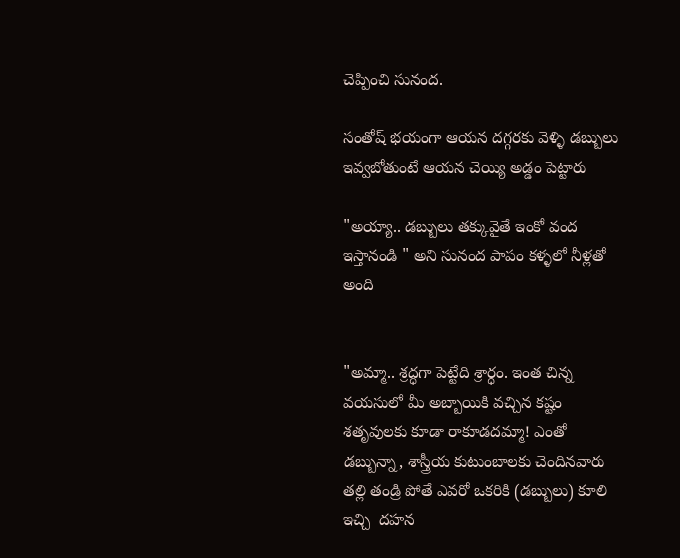చెప్పించి సునంద.

సంతోష్ భయంగా ఆయన దగ్గరకు వెళ్ళి డబ్బులు ఇవ్వబోతుంటే ఆయన చెయ్యి అడ్డం పెట్టారు

"అయ్యా.. డబ్బులు తక్కువైతే ఇంకో వంద ఇస్తానండి " అని సునంద పాపం కళ్ళలో నీళ్లతో అంది


"అమ్మా.. శ్రద్ధగా పెట్టేది శ్రార్ధం. ఇంత చిన్న వయసులో మీ అబ్బాయికి వచ్చిన కష్టం శతృవులకు కూడా రాకూడదమ్మా! ఎంతో డబ్బున్నా, శాస్త్రీయ కుటుంబాలకు చెందినవారు తల్లి తండ్రి పోతే ఎవరో ఒకరికి (డబ్బులు) కూలి  ఇచ్చి  దహన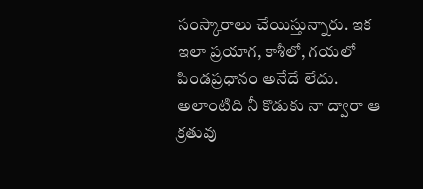సంస్కారాలు చేయిస్తున్నారు. ఇక ఇలా ప్రయాగ, కాశీలో, గయలో పిండప్రధానం అనేదే లేదు. అలాంటిది నీ కొడుకు నా ద్వారా ఆ క్రతువు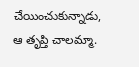చేయించుకున్నాడు, ఆ తృప్తి చాలమ్మా.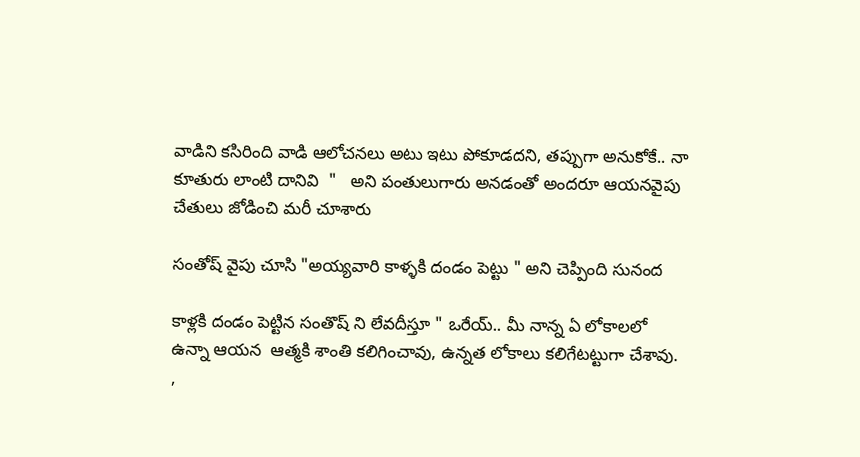వాడిని కసిరింది వాడి ఆలోచనలు అటు ఇటు పోకూడదని, తప్పుగా అనుకోకే.. నా కూతురు లాంటి దానివి  "   అని పంతులుగారు అనడంతో అందరూ ఆయనవైపు చేతులు జోడించి మరీ చూశారు

సంతోష్ వైపు చూసి "అయ్యవారి కాళ్ళకి దండం పెట్టు " అని చెప్పింది సునంద

కాళ్లకి దండం పెట్టిన సంతొష్ ని లేవదీస్తూ " ఒరేయ్.. మీ నాన్న ఏ లోకాలలో ఉన్నా ఆయన  ఆత్మకి శాంతి కలిగించావు, ఉన్నత లోకాలు కలిగేటట్టుగా చేశావు. ,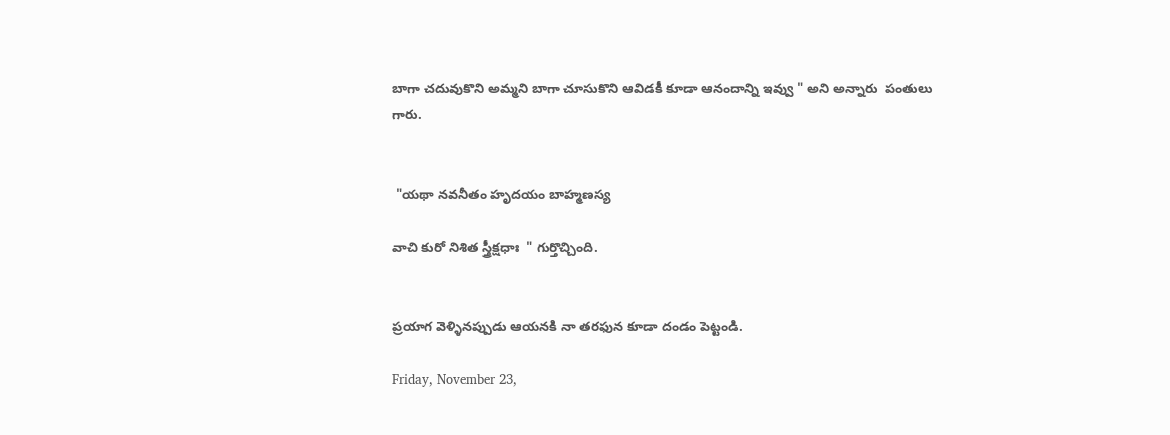బాగా చదువుకొని అమ్మని బాగా చూసుకొని ఆవిడకీ కూడా ఆనందాన్ని ఇవ్వు " అని అన్నారు  పంతులు గారు.


 "యథా నవనీతం హృదయం బాహ్మణస్య

వాచి కురో నిశిత స్త్రీక్షధాః  " గుర్తొచ్చింది.


ప్రయాగ వెళ్ళినప్పుడు ఆయనకి నా తరఫున కూడా దండం పెట్టండి.

Friday, November 23,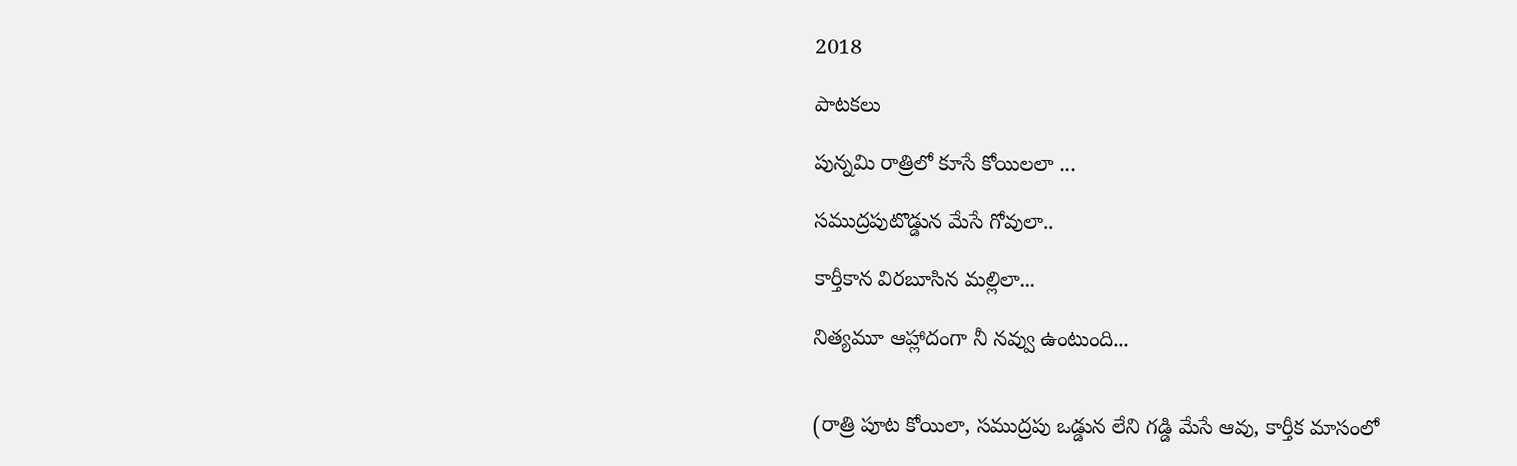2018

పాటకలు

పున్నమి రాత్రిలో కూసే కోయిలలా ...

సముద్రపుటొడ్డున మేసే గోవులా..

కార్తీకాన విరబూసిన మల్లిలా...

నిత్యమూ ఆహ్లాదంగా నీ నవ్వు ఉంటుంది...


(రాత్రి పూట కోయిలా, సముద్రపు ఒడ్డున లేని గడ్డి మేసే ఆవు, కార్తీక మాసంలో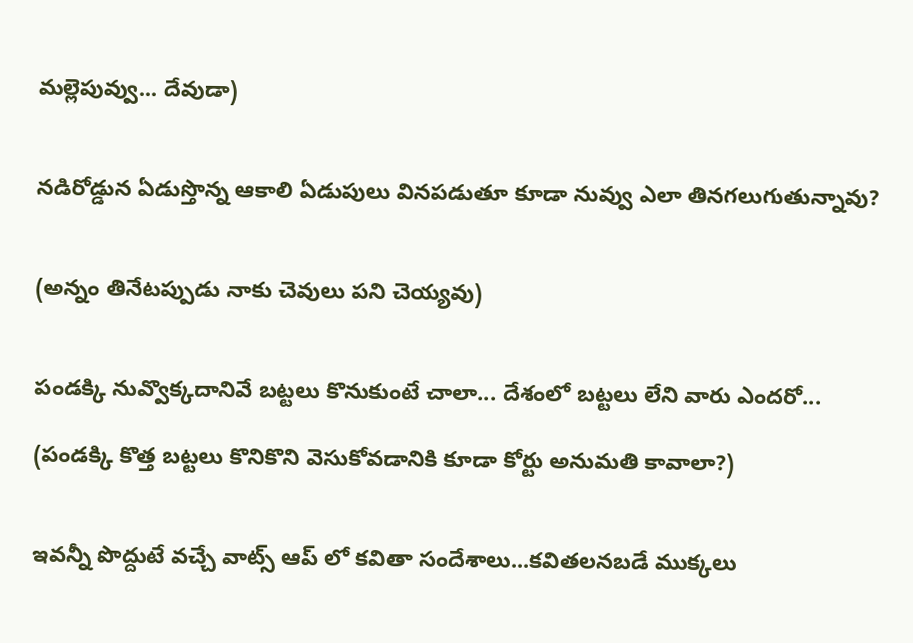మల్లెపువ్వు... దేవుడా)


నడిరోడ్డున ఏడుస్తొన్న ఆకాలి ఏడుపులు వినపడుతూ కూడా నువ్వు ఎలా తినగలుగుతున్నావు?


(అన్నం తినేటప్పుడు నాకు చెవులు పని చెయ్యవు)


పండక్కి నువ్వొక్కదానివే బట్టలు కొనుకుంటే చాలా... దేశంలో బట్టలు లేని వారు ఎందరో...

(పండక్కి కొత్త బట్టలు కొనికొని వెసుకోవడానికి కూడా కోర్టు అనుమతి కావాలా?)


ఇవన్నీ పొద్దుటే వచ్చే వాట్స్ ఆప్ లో కవితా సందేశాలు...కవితలనబడే ముక్కలు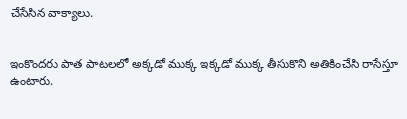చేసేసిన వాక్యాలు.


ఇంకొందరు పాత పాటలలో అక్కడో ముక్క ఇక్కడో ముక్క తీసుకొని అతికించేసి రాసేస్తూ ఉంటారు.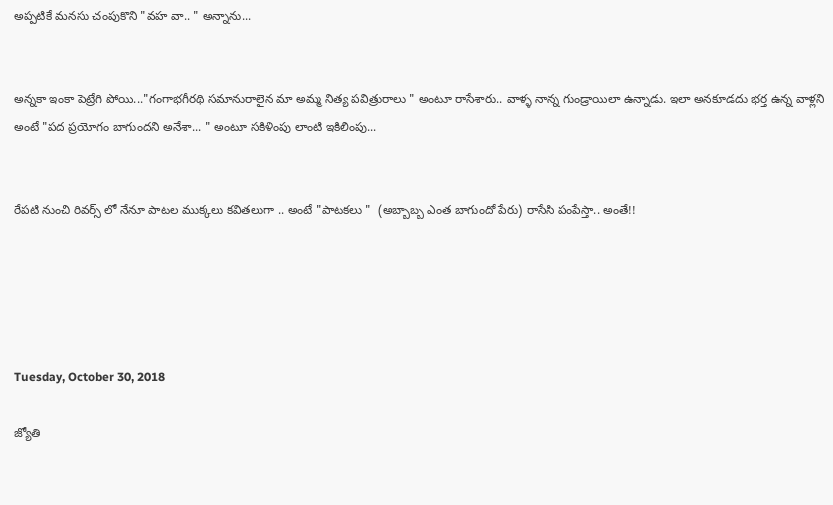అప్పటికే మనసు చంపుకొని "వహ వా.. " అన్నాను...


అన్నకా ఇంకా పెట్రేగి పోయి..."గంగాభగీరథి సమానురాలైన మా అమ్మ నిత్య పవిత్రురాలు " అంటూ రాసేశారు.. వాళ్ళ నాన్న గుండ్రాయిలా ఉన్నాడు. ఇలా అనకూడదు భర్త ఉన్న వాళ్లని అంటే "పద ప్రయోగం బాగుందని అనేశా... " అంటూ సకిళింపు లాంటి ఇకిలింపు...


రేపటి నుంచి రివర్స్ లో నేనూ పాటల ముక్కలు కవితలుగా .. అంటే "పాటకలు "  (అబ్బాబ్బ ఎంత బాగుందో పేరు) రాసేసి పంపేస్తా.. అంతే!!





Tuesday, October 30, 2018

జ్యోతి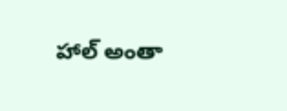హాల్ అంతా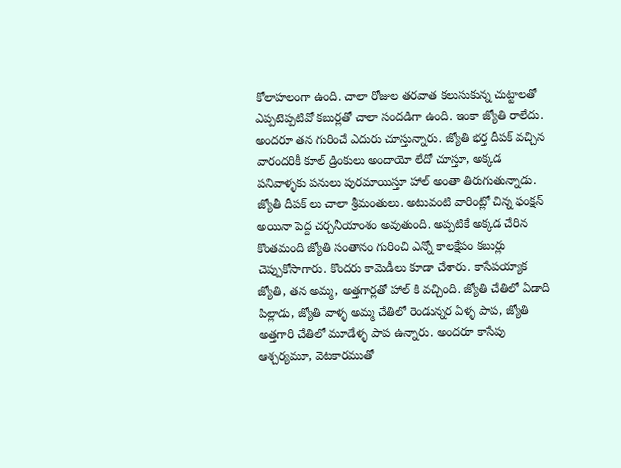కోలాహలంగా ఉంది. చాలా రోజుల తరవాత కలుసుకున్న చుట్టాలతో ఎప్పటెప్పటివో కబుర్లతో చాలా సందడిగా ఉంది. ఇంకా జ్యోతి రాలేదు. అందరూ తన గురించే ఎదురు చూస్తున్నారు. జ్యోతి భర్త దీపక్ వచ్చిన వారందరికీ కూల్ డ్రింకులు అందాయో లేదో చూస్తూ, అక్కడ పనివాళ్ళకు పనులు పురమాయిస్తూ హాల్ అంతా తిరుగుతున్నాడు. జ్యోతీ దీపక్ లు చాలా శ్రీమంతులు. అటువంటి వారింట్లో చిన్న ఫంక్షన్ అయినా పెద్ద చర్చనీయాంశం అవుతుంది. అప్పటికే అక్కడ చేరిన కొంతమంది జ్యోతి సంతానం గురించి ఎన్నో కాలక్షేపం కబుర్లు చెప్పుకోసాగారు. కొందరు కామెడీలు కూడా చేశారు. కాసేపయ్యాక జ్యోతి, తన అమ్మ, అత్తగార్లతో హాల్ కి వచ్చింది. జ్యోతి చేతిలో ఏడాది పిల్లాడు, జ్యోతి వాళ్ళ అమ్మ చేతిలో రెండున్నర ఏళ్ళ పాప, జ్యోతి అత్తగారి చేతిలో మూడేళ్ళ పాప ఉన్నారు. అందరూ కాసేపు ఆశ్చర్యమూ, వెటకారముతో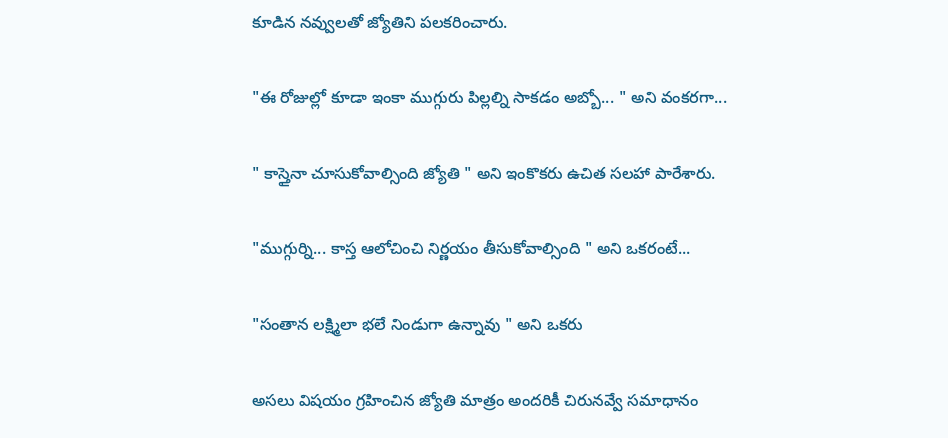కూడిన నవ్వులతో జ్యోతిని పలకరించారు.

"ఈ రోజుల్లో కూడా ఇంకా ముగ్గురు పిల్లల్ని సాకడం అబ్బో... " అని వంకరగా...

" కాస్తైనా చూసుకోవాల్సింది జ్యోతి " అని ఇంకొకరు ఉచిత సలహా పారేశారు.

"ముగ్గుర్ని... కాస్త ఆలోచించి నిర్ణయం తీసుకోవాల్సింది " అని ఒకరంటే...

"సంతాన లక్ష్మిలా భలే నిండుగా ఉన్నావు " అని ఒకరు

అసలు విషయం గ్రహించిన జ్యోతి మాత్రం అందరికీ చిరునవ్వే సమాధానం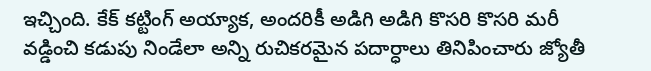ఇచ్చింది. కేక్ కట్టింగ్ అయ్యాక, అందరికీ అడిగి అడిగి కొసరి కొసరి మరీ వడ్డించి కడుపు నిండేలా అన్ని రుచికరమైన పదార్ధాలు తినిపించారు జ్యోతీ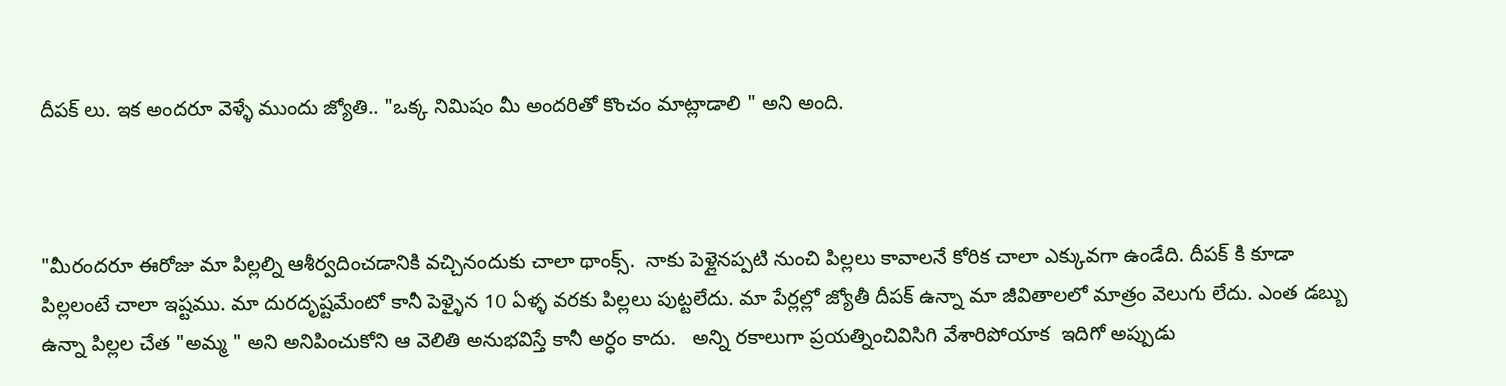దీపక్ లు. ఇక అందరూ వెళ్ళే ముందు జ్యోతి.. "ఒక్క నిమిషం మీ అందరితో కొంచం మాట్లాడాలి " అని అంది.



"మీరందరూ ఈరోజు మా పిల్లల్ని ఆశీర్వదించడానికి వచ్చినందుకు చాలా థాంక్స్.  నాకు పెళ్లైనప్పటి నుంచి పిల్లలు కావాలనే కోరిక చాలా ఎక్కువగా ఉండేది. దీపక్ కి కూడా పిల్లలంటే చాలా ఇష్టము. మా దురదృష్టమేంటో కానీ పెళ్ళైన 10 ఏళ్ళ వరకు పిల్లలు పుట్టలేదు. మా పేర్లల్లో జ్యోతీ దీపక్ ఉన్నా మా జీవితాలలో మాత్రం వెలుగు లేదు. ఎంత డబ్బు ఉన్నా పిల్లల చేత "అమ్మ " అని అనిపించుకోని ఆ వెలితి అనుభవిస్తే కానీ అర్ధం కాదు.   అన్ని రకాలుగా ప్రయత్నించివిసిగి వేశారిపోయాక  ఇదిగో అప్పుడు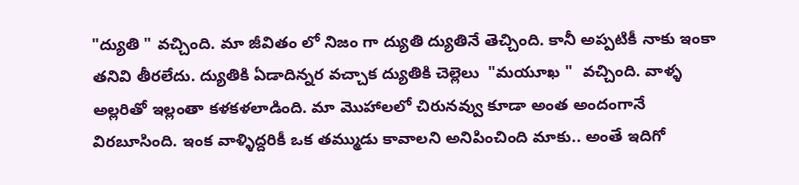"ద్యుతి " వచ్చింది. మా జీవితం లో నిజం గా ద్యుతి ద్యుతినే తెచ్చింది. కానీ అప్పటికీ నాకు ఇంకా తనివి తీరలేదు. ద్యుతికి ఏడాదిన్నర వచ్చాక ద్యుతికి చెల్లెలు  "మయూఖ "  వచ్చింది. వాళ్ళ అల్లరితో ఇల్లంతా కళకళలాడింది. మా మొహాలలో చిరునవ్వు కూడా అంత అందంగానే విరబూసింది. ఇంక వాళ్ళిద్దరికీ ఒక తమ్ముడు కావాలని అనిపించింది మాకు.. అంతే ఇదిగో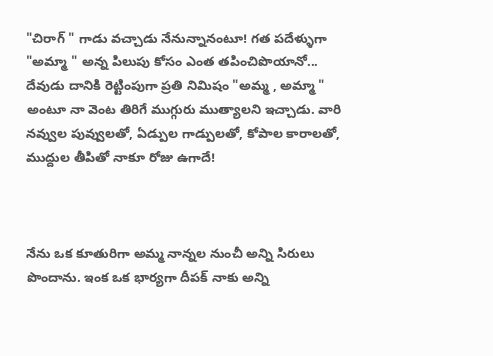"చిరాగ్ " గాడు వచ్చాడు నేనున్నానంటూ! గత పదేళ్ళుగా "అమ్మా " అన్న పిలుపు కోసం ఎంత తపించిపొయానో... దేవుడు దానికి రెట్టింపుగా ప్రతి నిమిషం "అమ్మ , అమ్మా " అంటూ నా వెంట తిరిగే ముగ్గురు ముత్యాలని ఇచ్చాడు. వారి నవ్వుల పువ్వులతో, ఏడ్పుల గాడ్పులతో, కోపాల కారాలతో, ముద్దుల తీపితో నాకూ రోజు ఉగాదే!



నేను ఒక కూతురిగా అమ్మ నాన్నల నుంచీ అన్ని సిరులు పొందాను. ఇంక ఒక భార్యగా దీపక్ నాకు అన్ని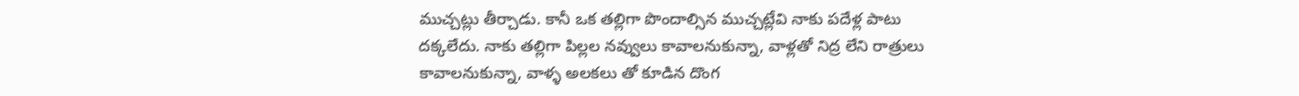ముచ్చట్లు తీర్చాడు. కానీ ఒక తల్లిగా పొందాల్సిన ముచ్చట్లేవి నాకు పదేళ్ల పాటు దక్కలేదు. నాకు తల్లిగా పిల్లల నవ్వులు కావాలనుకున్నా, వాళ్లతో నిద్ర లేని రాత్రులు కావాలనుకున్నా, వాళ్ళ అలకలు తో కూడిన దొంగ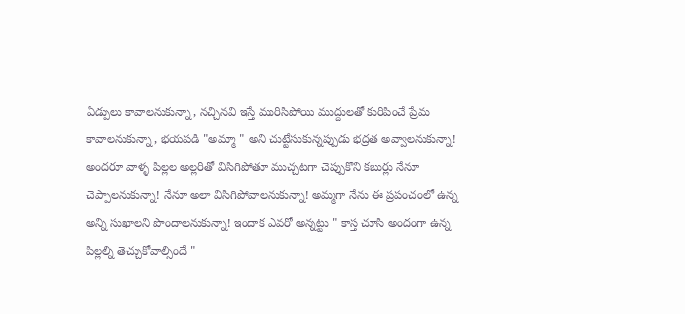ఏడ్పులు కావాలనుకున్నా, నచ్చినవి ఇస్తే మురిసిపోయి ముద్దులతో కురిపించే ప్రేమ కావాలనుకున్నా, భయపడి "అమ్మా " అని చుట్టేసుకున్నప్పుడు భద్రత అవ్వాలనుకున్నా! అందరూ వాళ్ళ పిల్లల అల్లరితో విసిగిపోతూ ముచ్చటగా చెప్పుకొని కబుర్లు నేనూ చెప్పాలనుకున్నా! నేనూ అలా విసిగిపోవాలనుకున్నా! అమ్మగా నేను ఈ ప్రపంచంలో ఉన్న అన్ని సుఖాలని పొందాలనుకున్నా! ఇందాక ఎవరో అన్నట్టు " కాస్త చూసి అందంగా ఉన్న పిల్లల్ని తెచ్చుకోవాల్సిందే "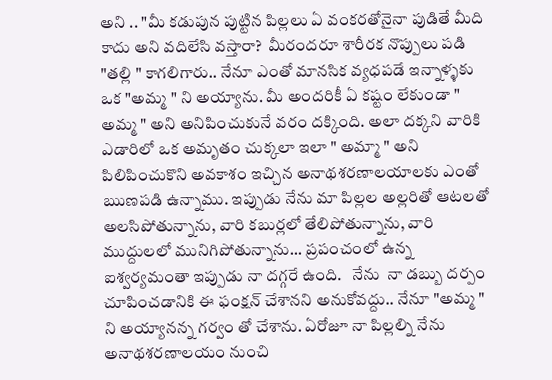అని .. "మీ కడుపున పుట్టిన పిల్లలు ఏ వంకరతోనైనా పుడితే మీది కాదు అని వదిలేసి వస్తారా?  మీరందరూ శారీరక నొప్పులు పడి "తల్లి " కాగలిగారు.. నేనూ ఎంతో మానసిక వ్యధపడే ఇన్నాళ్ళకు ఒక "అమ్మ " ని అయ్యాను. మీ అందరికీ ఏ కష్టం లేకుండా " అమ్మ " అని అనిపించుకునే వరం దక్కింది. అలా దక్కని వారికి ఎడారిలో ఒక అమృతం చుక్కలా ఇలా " అమ్మా " అని  పిలిపించుకొని అవకాశం ఇచ్చిన అనాథశరణాలయాలకు ఎంతో ఋణపడి ఉన్నాము. ఇప్పుడు నేను మా పిల్లల అల్లరితో ఆటలతో అలసిపోతున్నాను, వారి కబుర్లలో తేలిపోతున్నాను, వారి ముద్దులలో మునిగిపోతున్నాను... ప్రపంచంలో ఉన్న ఐశ్వర్యమంతా ఇప్పుడు నా దగ్గరే ఉంది.   నేను  నా డబ్బు దర్పం చూపించడానికి ఈ ఫంక్షన్ చేశానని అనుకోవద్దు.. నేనూ "అమ్మ " ని అయ్యానన్న గర్వం తో చేశాను. ఏరోజూ నా పిల్లల్ని నేను అనాథశరణాలయం నుంచి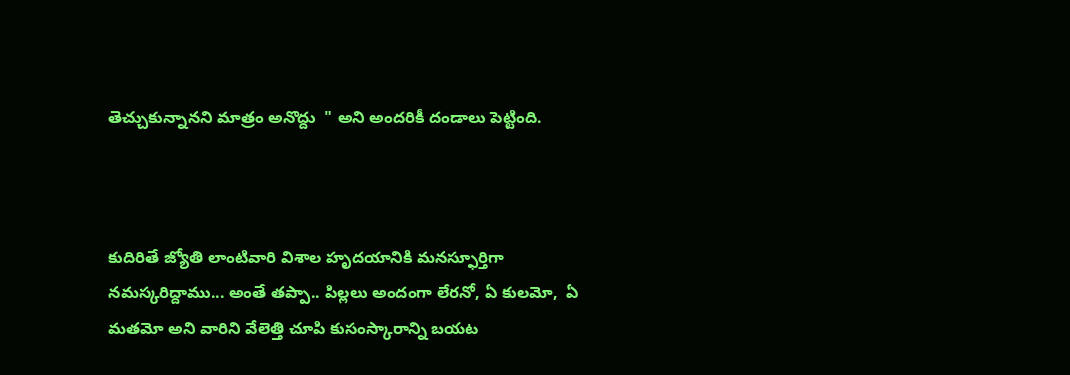తెచ్చుకున్నానని మాత్రం అనొద్దు  " అని అందరికీ దండాలు పెట్టింది.



కుదిరితే జ్యోతి లాంటివారి విశాల హృదయానికి మనస్ఫూర్తిగా నమస్కరిద్దాము... అంతే తప్పా.. పిల్లలు అందంగా లేరనో, ఏ కులమో,  ఏ మతమో అని వారిని వేలెత్తి చూపి కుసంస్కారాన్ని బయట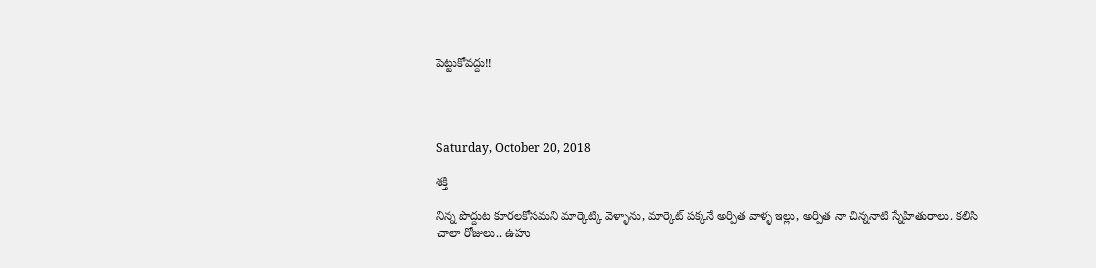పెట్టుకోవద్దు!!




Saturday, October 20, 2018

శక్తి

నిన్న పొద్దుట కూరలకోసమని మార్కెట్కి వెళ్ళాను, మార్కెట్ పక్కనే అర్పిత వాళ్ళ ఇల్లు, అర్పిత నా చిన్ననాటి స్నేహితురాలు. కలిసి చాలా రోజులు.. ఉహు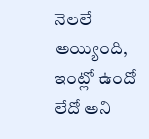నెలలే అయ్యింది, ఇంట్లో ఉందో లేదో అని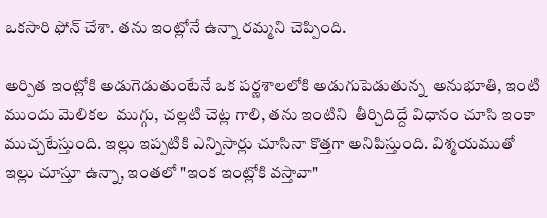ఒకసారి ఫోన్ చేశా. తను ఇంట్లోనే ఉన్నా రమ్మని చెప్పింది.

అర్పిత ఇంట్లోకి అడుగెడుతుంటేనే ఒక పర్ణశాలలోకి అడుగుపెడుతున్న  అనుభూతి, ఇంటి ముందు మెలికల  ముగ్గు, చల్లటి చెట్ల గాలి, తను ఇంటిని  తీర్చిదిద్దే విధానం చూసి ఇంకా ముచ్చటేస్తుంది. ఇల్లు ఇప్పటికి ఎన్నిసార్లు చూసినా కొత్తగా అనిపిస్తుంది. విశ్మయముతో ఇల్లు చూస్తూ ఉన్నా, ఇంతలో "ఇంక ఇంట్లోకి వస్తావా"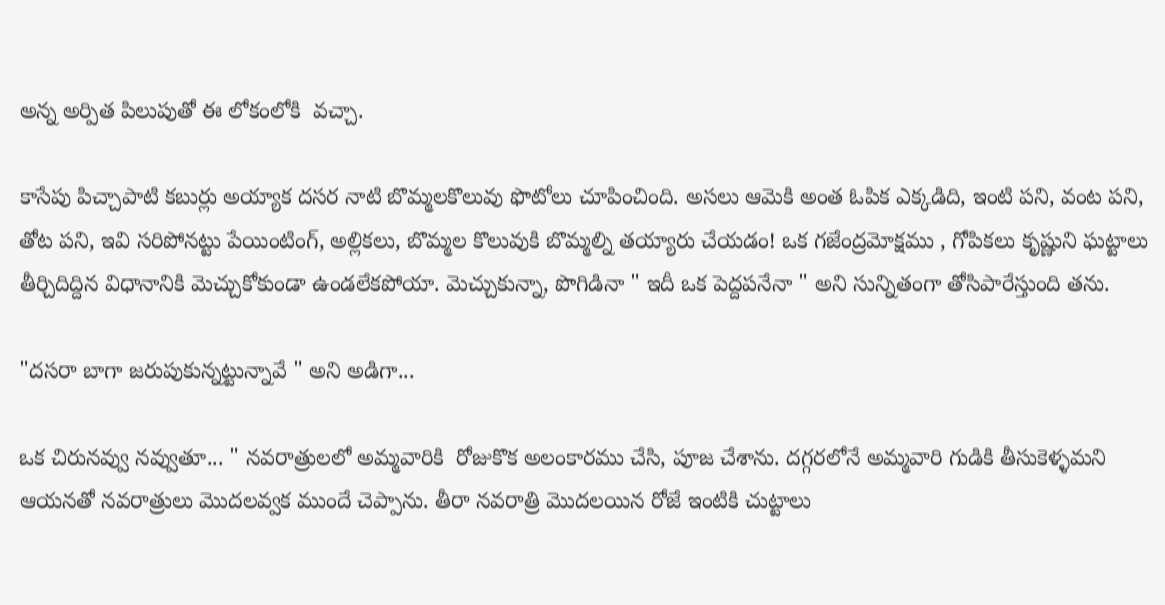అన్న అర్పిత పిలుపుతో ఈ లోకంలోకి  వచ్చా.

కాసేపు పిచ్చాపాటి కబుర్లు అయ్యాక దసర నాటి బొమ్మలకొలువు ఫొటోలు చూపించింది. అసలు ఆమెకి అంత ఓపిక ఎక్కడిది, ఇంటి పని, వంట పని, తోట పని, ఇవి సరిపోనట్టు పేయింటింగ్, అల్లికలు, బొమ్మల కొలువుకి బొమ్మల్ని తయ్యారు చేయడం! ఒక గజేంద్రమోక్షము , గోపికలు కృష్ణుని ఘట్టాలు తీర్చిదిద్దిన విధానానికి మెచ్చుకోకుండా ఉండలేకపోయా. మెచ్చుకున్నా, పొగిడినా " ఇదీ ఒక పెద్దపనేనా " అని సున్నితంగా తోసిపారేస్తుంది తను.

"దసరా బాగా జరుపుకున్నట్టున్నావే " అని అడిగా...

ఒక చిరునవ్వు నవ్వుతూ... " నవరాత్రులలో అమ్మవారికి  రోజుకొక అలంకారము చేసి, పూజ చేశాను. దగ్గరలోనే అమ్మవారి గుడికి తీసుకెళ్ళమని ఆయనతో నవరాత్రులు మొదలవ్వక ముందే చెప్పాను. తీరా నవరాత్రి మొదలయిన రోజే ఇంటికి చుట్టాలు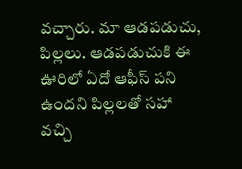వచ్చారు. మా ఆడపడుచు, పిల్లలు. ఆడపడుచుకి ఈ ఊరిలో ఏదో ఆఫీస్ పని ఉందని పిల్లలతో సహా వచ్చి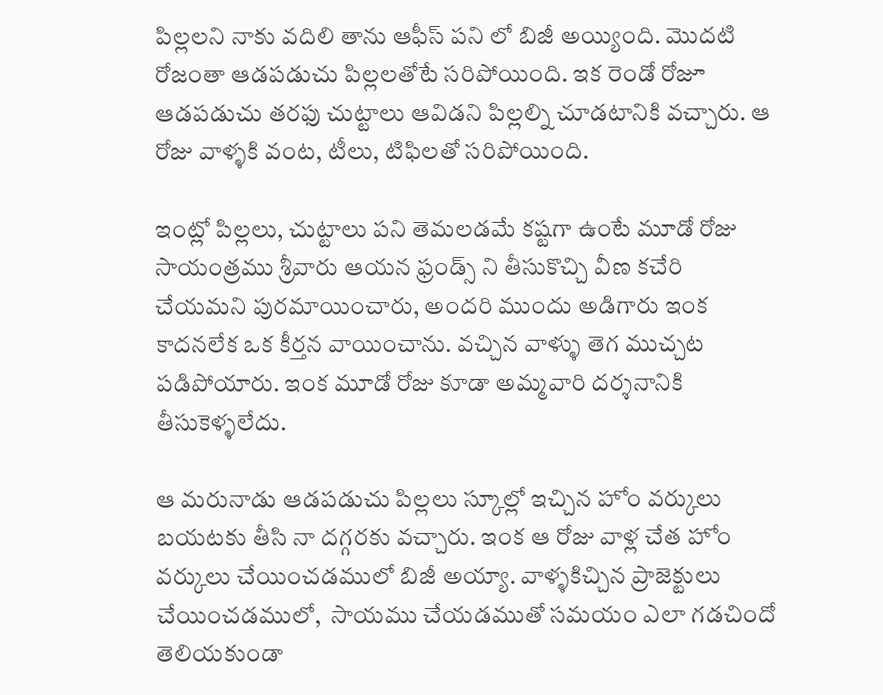పిల్లలని నాకు వదిలి తాను ఆఫీస్ పని లో బిజీ అయ్యింది. మొదటి రోజంతా ఆడపడుచు పిల్లలతోటే సరిపోయింది. ఇక రెండో రోజూ ఆడపడుచు తరఫు చుట్టాలు ఆవిడని పిల్లల్ని చూడటానికి వచ్చారు. ఆ రోజు వాళ్ళకి వంట, టీలు, టిఫిలతో సరిపోయింది.

ఇంట్లో పిల్లలు, చుట్టాలు పని తెమలడమే కష్టగా ఉంటే మూడో రోజు సాయంత్రము శ్రీవారు ఆయన ఫ్రండ్స్ ని తీసుకొచ్చి వీణ కచేరి చేయమని పురమాయించారు, అందరి ముందు అడిగారు ఇంక కాదనలేక ఒక కీర్తన వాయించాను. వచ్చిన వాళ్ళు తెగ ముచ్చట పడిపోయారు. ఇంక మూడో రోజు కూడా అమ్మవారి దర్శనానికి తీసుకెళ్ళలేదు.

ఆ మరునాడు ఆడపడుచు పిల్లలు స్కూల్లో ఇచ్చిన హోం వర్కులు బయటకు తీసి నా దగ్గరకు వచ్చారు. ఇంక ఆ రోజు వాళ్ల చేత హోం వర్కులు చేయించడములో బిజీ అయ్యా. వాళ్ళకిచ్చిన ప్రాజెక్టులు చేయించడములో,  సాయము చేయడముతో సమయం ఎలా గడచిందో తెలియకుండా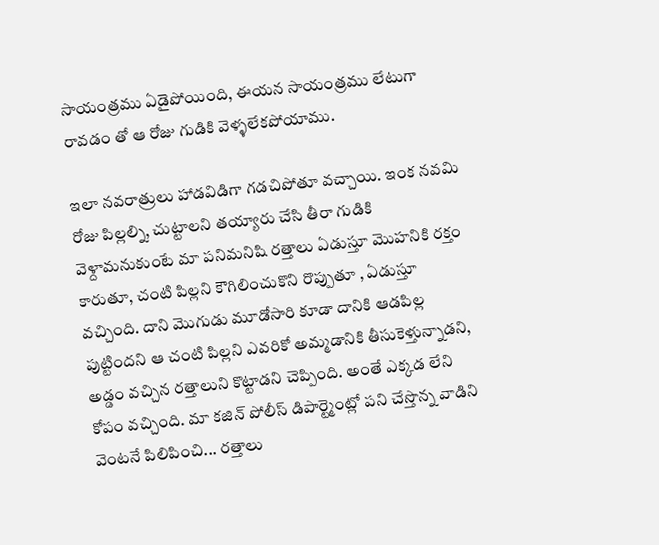సాయంత్రము ఏడైపోయింది, ఈయన సాయంత్రము లేటుగా రావడం తో ఆ రోజు గుడికి వెళ్ళలేకపోయాము.

ఇలా నవరాత్రులు హాడవిడిగా గడచిపోతూ వచ్చాయి. ఇంక నవమి రోజు పిల్లల్ని, చుట్టాలని తయ్యారు చేసి తీరా గుడికి వెళ్దామనుకుంటే మా పనిమనిషి రత్తాలు ఏడుస్తూ మొహనికి రక్తం కారుతూ, చంటి పిల్లని కౌగిలించుకొని రొప్పుతూ , ఏడుస్తూ వచ్చింది. దాని మొగుడు మూడోసారి కూడా దానికి ఆడపిల్ల పుట్టిందని ఆ చంటి పిల్లని ఎవరికో అమ్మడానికి తీసుకెళ్తున్నాడని, అడ్డం వచ్చిన రత్తాలుని కొట్టాడని చెప్పింది. అంతే ఎక్కడ లేని కోపం వచ్చింది. మా కజిన్ పోలీస్ డిపార్ట్మెంట్లో పని చేస్తొన్న వాడిని వెంటనే పిలిపించి... రత్తాలు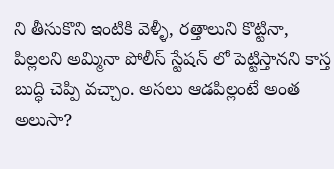ని తీసుకొని ఇంటికి వెళ్ళీ, రత్తాలుని కొట్టినా, పిల్లలని అమ్మినా పోలీస్ స్టేషన్ లో పెట్టిస్తానని కాస్త బుద్ధి చెప్పి వచ్చాం. అసలు ఆడపిల్లంటే అంత అలుసా?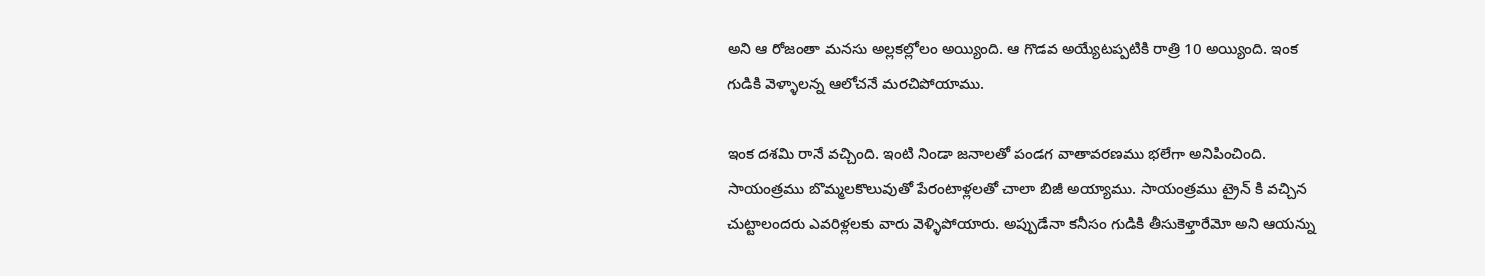అని ఆ రోజంతా మనసు అల్లకల్లోలం అయ్యింది. ఆ గొడవ అయ్యేటప్పటికి రాత్రి 10 అయ్యింది. ఇంక గుడికి వెళ్ళాలన్న ఆలోచనే మరచిపోయాము.

ఇంక దశమి రానే వచ్చింది. ఇంటి నిండా జనాలతో పండగ వాతావరణము భలేగా అనిపించింది. సాయంత్రము బొమ్మలకొలువుతో పేరంటాళ్లలతో చాలా బిజీ అయ్యాము. సాయంత్రము ట్రైన్ కి వచ్చిన చుట్టాలందరు ఎవరిళ్లలకు వారు వెళ్ళిపోయారు. అప్పుడేనా కనీసం గుడికి తీసుకెళ్తారేమో అని ఆయన్ను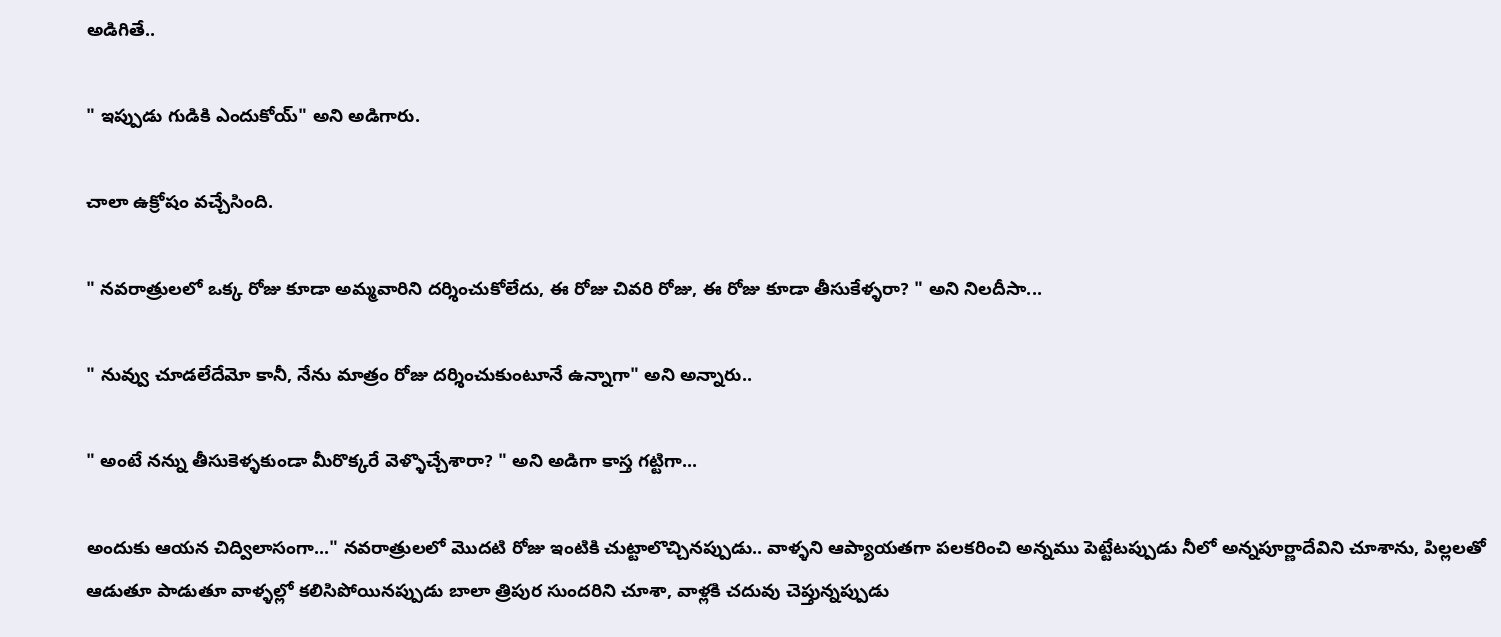అడిగితే..

" ఇప్పుడు గుడికి ఎందుకోయ్" అని అడిగారు.

చాలా ఉక్రోషం వచ్చేసింది.

" నవరాత్రులలో ఒక్క రోజు కూడా అమ్మవారిని దర్శించుకోలేదు, ఈ రోజు చివరి రోజు, ఈ రోజు కూడా తీసుకేళ్ళరా? " అని నిలదీసా...

" నువ్వు చూడలేదేమో కానీ, నేను మాత్రం రోజు దర్శించుకుంటూనే ఉన్నాగా" అని అన్నారు..

" అంటే నన్ను తీసుకెళ్ళకుండా మీరొక్కరే వెళ్ళొచ్చేశారా? " అని అడిగా కాస్త గట్టిగా...

అందుకు ఆయన చిద్విలాసంగా..." నవరాత్రులలో మొదటి రోజు ఇంటికి చుట్టాలొచ్చినప్పుడు.. వాళ్ళని ఆప్యాయతగా పలకరించి అన్నము పెట్టేటప్పుడు నీలో అన్నపూర్ణాదేవిని చూశాను, పిల్లలతో ఆడుతూ పాడుతూ వాళ్ళల్లో కలిసిపోయినప్పుడు బాలా త్రిపుర సుందరిని చూశా, వాళ్లకి చదువు చెప్తున్నప్పుడు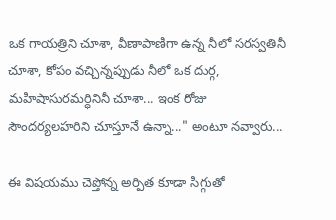ఒక గాయత్రిని చూశా, వీణాపాణిగా ఉన్న నీలో సరస్వతినీ చూశా, కోపం వచ్చిన్నప్పుడు నీలో ఒక దుర్గ, మహిషాసురమర్ధినినీ చూశా... ఇంక రోజు సౌందర్యలహరిని చూస్తూనే ఉన్నా..." అంటూ నవ్వారు...

ఈ విషయము చెప్తోన్న అర్పిత కూడా సిగ్గుతో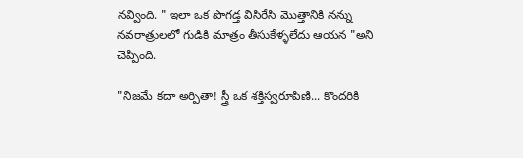నవ్వింది. " ఇలా ఒక పొగడ్త విసిరేసి మొత్తానికి నన్ను నవరాత్రులలో గుడికి మాత్రం తీసుకేళ్ళలేదు ఆయన "అని చెప్పింది.

"నిజమే కదా అర్పితా! స్త్రీ ఒక శక్తిస్వరూపిణి... కొందరికి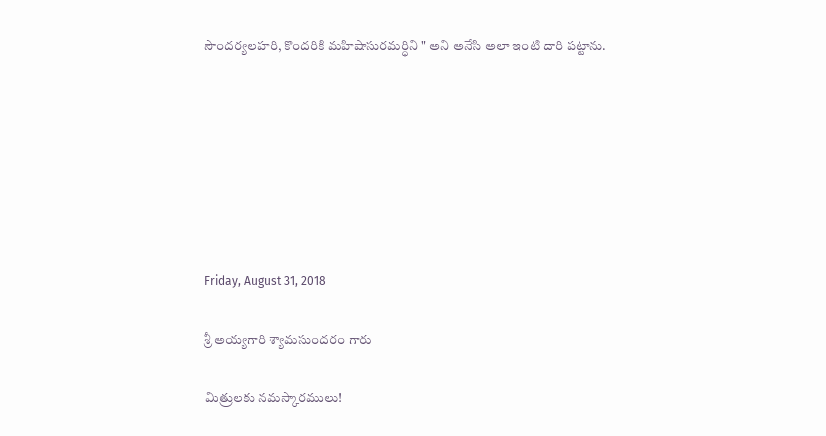సౌందర్యలహరి, కొందరికి మహిషాసురమర్ధిని " అని అనేసి అలా ఇంటి దారి పట్టాను.







Friday, August 31, 2018

శ్రీ అయ్యగారి శ్యామసుందరం గారు

మిత్రులకు నమస్కారములు!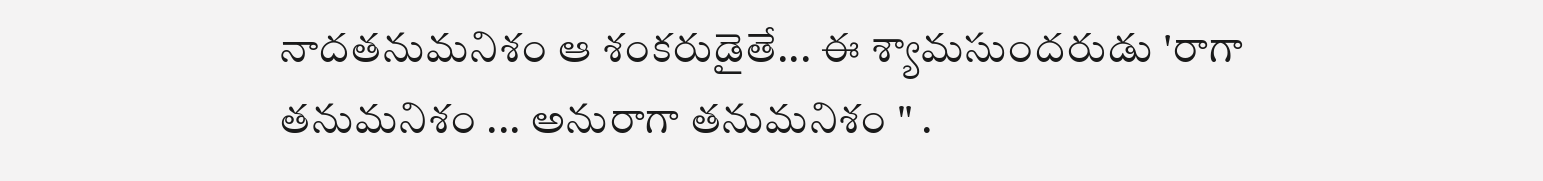నాదతనుమనిశం ఆ శంకరుడైతే... ఈ శ్యామసుందరుడు 'రాగా తనుమనిశం ... అనురాగా తనుమనిశం " .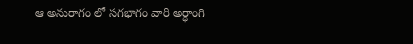ఆ అనురాగం లో సగభాగం వారి అర్ధాంగి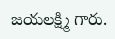జయలక్ష్మి గారు.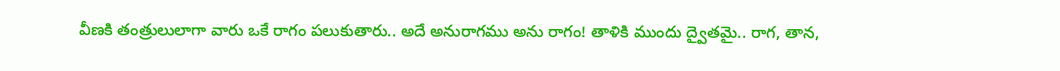వీణకి తంత్రులులాగా వారు ఒకే రాగం పలుకుతారు.. అదే అనురాగము అను రాగం! తాళికి ముందు ద్వైతమై.. రాగ, తాన,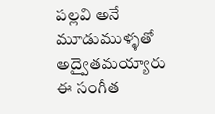పల్లవి అనే మూడుముళ్ళతో అద్వైతమయ్యారు ఈ సంగీత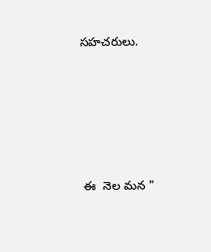సహచరులు.





 ఈ  నెల మన "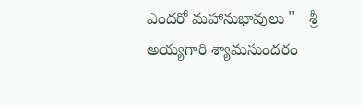ఎందరో మహానుభావులు "   శ్రీ అయ్యగారి శ్యామసుందరం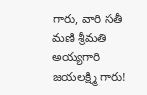గారు, వారి సతీ మణి శ్రీమతి అయ్యగారి జయలక్ష్మి గారు!